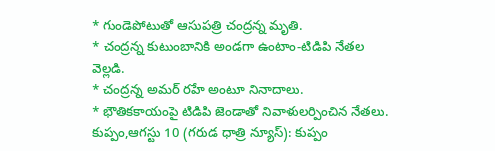* గుండెపోటుతో ఆసుపత్రి చంద్రన్న మృతి.
* చంద్రన్న కుటుంబానికి అండగా ఉంటాం-టిడిపి నేతల వెల్లడి.
* చంద్రన్న అమర్ రహే అంటూ నినాదాలు.
* భౌతికకాయంపై టిడిపి జెండాతో నివాళులర్పించిన నేతలు.
కుప్పం,ఆగస్టు 10 (గరుడ ధాత్రి న్యూస్): కుప్పం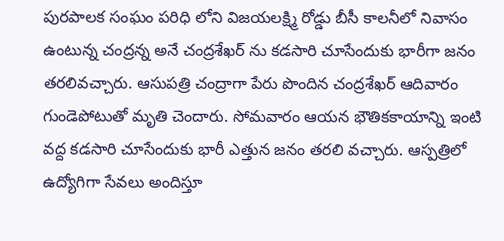పురపాలక సంఘం పరిధి లోని విజయలక్ష్మి రోడ్డు బీసీ కాలనీలో నివాసం ఉంటున్న చంద్రన్న అనే చంద్రశేఖర్ ను కడసారి చూసేందుకు భారీగా జనం తరలివచ్చారు. ఆసుపత్రి చంద్రాగా పేరు పొందిన చంద్రశేఖర్ ఆదివారం గుండెపోటుతో మృతి చెందారు. సోమవారం ఆయన భౌతికకాయాన్ని ఇంటి వద్ద కడసారి చూసేందుకు భారీ ఎత్తున జనం తరలి వచ్చారు. ఆస్పత్రిలో ఉద్యోగిగా సేవలు అందిస్తూ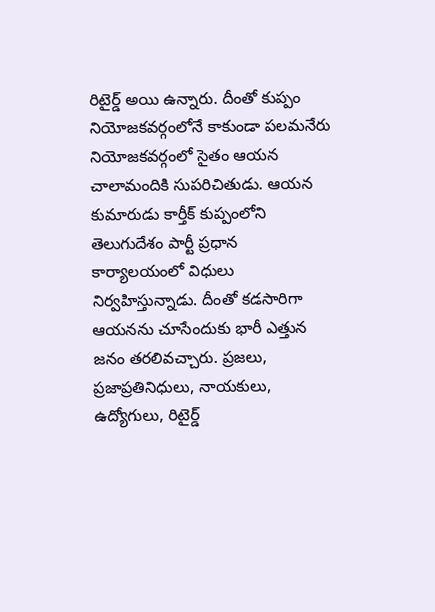రిటైర్డ్ అయి ఉన్నారు. దీంతో కుప్పం నియోజకవర్గంలోనే కాకుండా పలమనేరు నియోజకవర్గంలో సైతం ఆయన చాలామందికి సుపరిచితుడు. ఆయన కుమారుడు కార్తీక్ కుప్పంలోని తెలుగుదేశం పార్టీ ప్రధాన కార్యాలయంలో విధులు నిర్వహిస్తున్నాడు. దీంతో కడసారిగా ఆయనను చూసేందుకు భారీ ఎత్తున జనం తరలివచ్చారు. ప్రజలు, ప్రజాప్రతినిధులు, నాయకులు, ఉద్యోగులు, రిటైర్డ్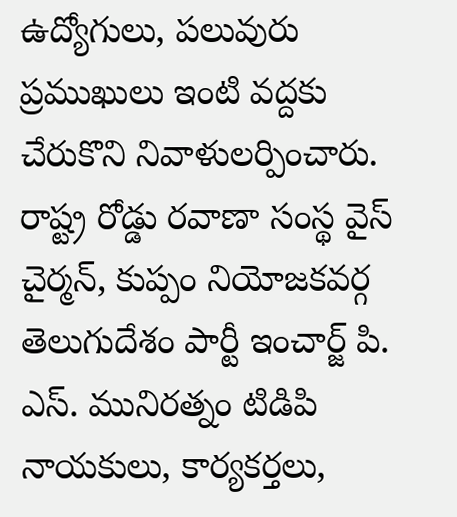ఉద్యోగులు, పలువురు ప్రముఖులు ఇంటి వద్దకు చేరుకొని నివాళులర్పించారు. రాష్ట్ర రోడ్డు రవాణా సంస్థ వైస్ చైర్మన్, కుప్పం నియోజకవర్గ తెలుగుదేశం పార్టీ ఇంచార్జ్ పి. ఎస్. మునిరత్నం టిడిపి నాయకులు, కార్యకర్తలు,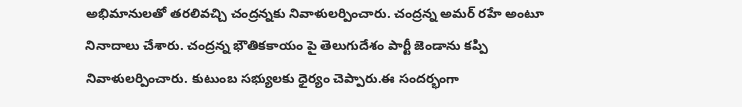అభిమానులతో తరలివచ్చి చంద్రన్నకు నివాళులర్పించారు. చంద్రన్న అమర్ రహే అంటూ నినాదాలు చేశారు. చంద్రన్న భౌతికకాయం పై తెలుగుదేశం పార్టీ జెండాను కప్పి నివాళులర్పించారు. కుటుంబ సభ్యులకు ధైర్యం చెప్పారు.ఈ సందర్భంగా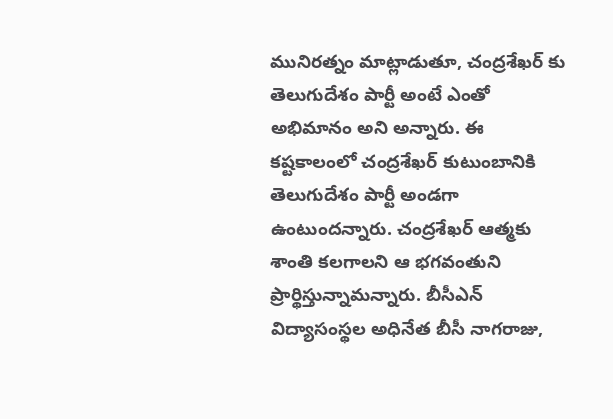మునిరత్నం మాట్లాడుతూ, చంద్రశేఖర్ కు తెలుగుదేశం పార్టీ అంటే ఎంతో అభిమానం అని అన్నారు. ఈ కష్టకాలంలో చంద్రశేఖర్ కుటుంబానికి తెలుగుదేశం పార్టీ అండగా ఉంటుందన్నారు. చంద్రశేఖర్ ఆత్మకు శాంతి కలగాలని ఆ భగవంతుని ప్రార్థిస్తున్నామన్నారు. బీసీఎన్ విద్యాసంస్థల అధినేత బీసీ నాగరాజు,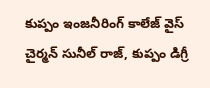కుప్పం ఇంజనీరింగ్ కాలేజ్ వైస్ చైర్మన్ సునీల్ రాజ్, కుప్పం డిగ్రీ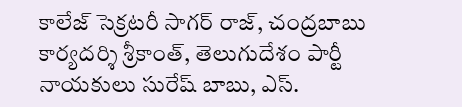కాలేజ్ సెక్రటరీ సాగర్ రాజ్, చంద్రబాబు కార్యదర్శి శ్రీకాంత్, తెలుగుదేశం పార్టీ నాయకులు సురేష్ బాబు, ఎస్.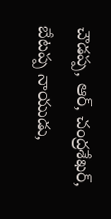చౌడప్ప, ఆర్, చంద్రశేఖర్, బేటప్ప నాయుడు,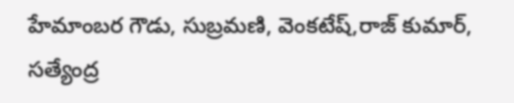హేమాంబర గౌడు, సుబ్రమణి, వెంకటేష్,రాజ్ కుమార్, సత్యేంద్ర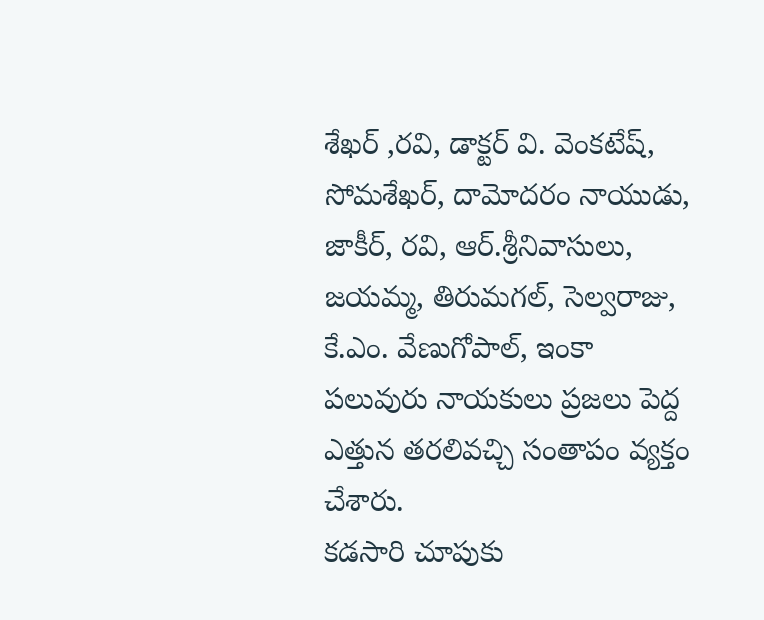శేఖర్ ,రవి, డాక్టర్ వి. వెంకటేష్, సోమశేఖర్, దామోదరం నాయుడు, జాకీర్, రవి, ఆర్.శ్రీనివాసులు, జయమ్మ, తిరుమగల్, సెల్వరాజు, కే.ఎం. వేణుగోపాల్, ఇంకా పలువురు నాయకులు ప్రజలు పెద్ద ఎత్తున తరలివచ్చి సంతాపం వ్యక్తం చేశారు.
కడసారి చూపుకు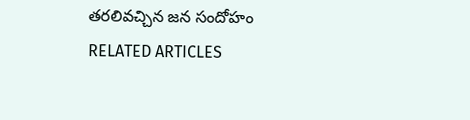తరలివచ్చిన జన సందోహం
RELATED ARTICLES